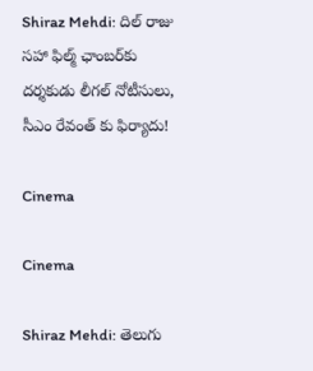Shiraz Mehdi: దిల్ రాజు సహా ఫిల్మ్ ఛాంబర్‌కు దర్శకుడు లీగల్ నోటీసులు, సీఎం రేవంత్ కు ఫిర్యాదు!

Cinema

Cinema

Shiraz Mehdi: తెలుగు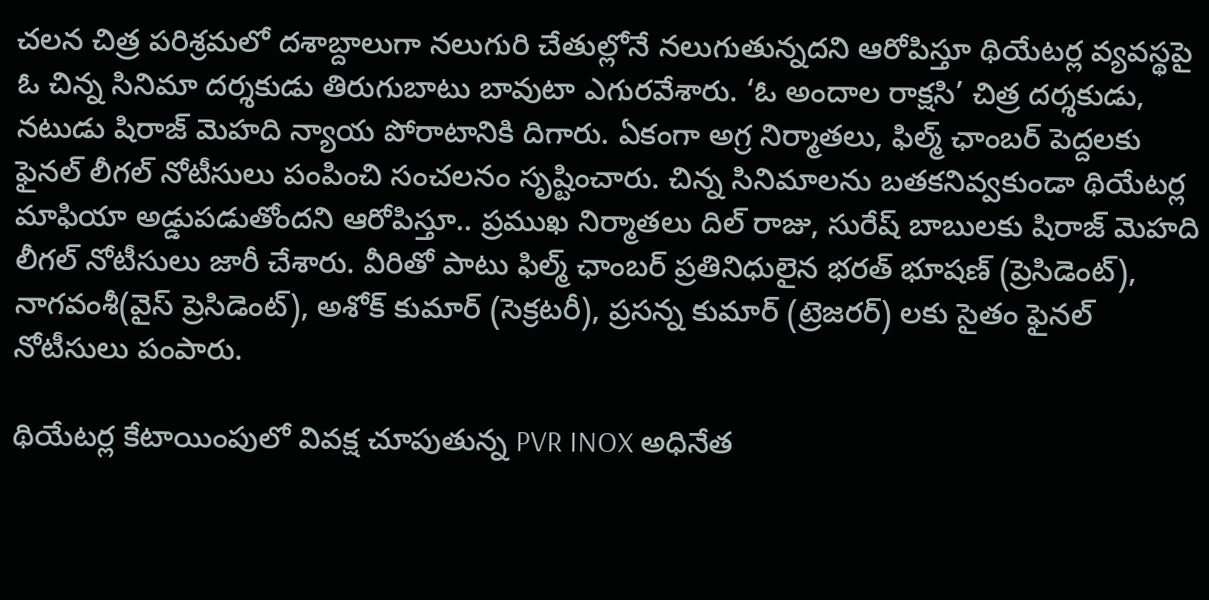చలన చిత్ర పరిశ్రమలో దశాబ్దాలుగా నలుగురి చేతుల్లోనే నలుగుతున్నదని ఆరోపిస్తూ థియేటర్ల వ్యవస్థపై ఓ చిన్న సినిమా దర్శకుడు తిరుగుబాటు బావుటా ఎగురవేశారు. ‘ఓ అందాల రాక్షసి’ చిత్ర దర్శకుడు, నటుడు షిరాజ్ మెహది న్యాయ పోరాటానికి దిగారు. ఏకంగా అగ్ర నిర్మాతలు, ఫిల్మ్ ఛాంబర్ పెద్దలకు ఫైనల్ లీగల్ నోటీసులు పంపించి సంచలనం సృష్టించారు. చిన్న సినిమాలను బతకనివ్వకుండా థియేటర్ల మాఫియా అడ్డుపడుతోందని ఆరోపిస్తూ.. ప్రముఖ నిర్మాతలు దిల్ రాజు, సురేష్ బాబులకు షిరాజ్ మెహది లీగల్ నోటీసులు జారీ చేశారు. వీరితో పాటు ఫిల్మ్ ఛాంబర్ ప్రతినిధులైన భరత్ భూషణ్ (ప్రెసిడెంట్), నాగవంశీ(వైస్ ప్రెసిడెంట్), అశోక్ కుమార్ (సెక్రటరీ), ప్రసన్న కుమార్ (ట్రెజరర్) లకు సైతం ఫైనల్ నోటీసులు పంపారు.

థియేటర్ల కేటాయింపులో వివక్ష చూపుతున్న PVR INOX అధినేత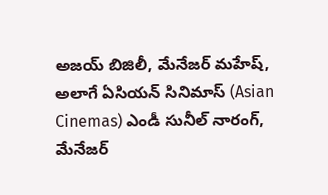అజయ్ బిజిలీ, మేనేజర్ మహేష్, అలాగే ఏసియన్ సినిమాస్ (Asian Cinemas) ఎండీ సునీల్ నారంగ్, మేనేజర్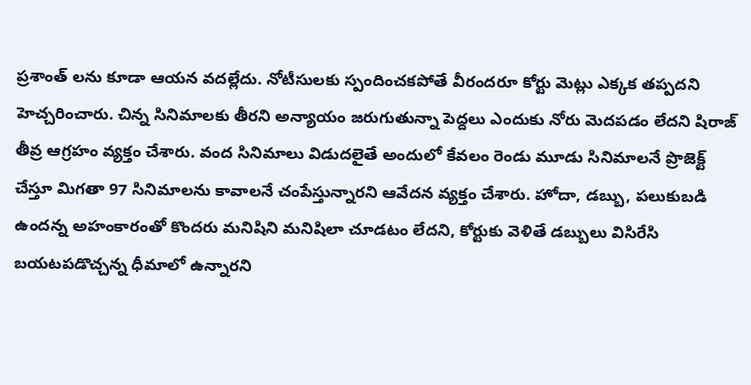ప్రశాంత్ లను కూడా ఆయన వదల్లేదు. నోటీసులకు స్పందించకపోతే వీరందరూ కోర్టు మెట్లు ఎక్కక తప్పదని హెచ్చరించారు. చిన్న సినిమాలకు తీరని అన్యాయం జరుగుతున్నా పెద్దలు ఎందుకు నోరు మెదపడం లేదని షిరాజ్ తీవ్ర ఆగ్రహం వ్యక్తం చేశారు. వంద సినిమాలు విడుదలైతే అందులో కేవలం రెండు మూడు సినిమాలనే ప్రొజెక్ట్ చేస్తూ మిగతా 97 సినిమాలను కావాలనే చంపేస్తున్నారని ఆవేదన వ్యక్తం చేశారు. హోదా, డబ్బు, పలుకుబడి ఉందన్న అహంకారంతో కొందరు మనిషిని మనిషిలా చూడటం లేదని, కోర్టుకు వెళితే డబ్బులు విసిరేసి బయటపడొచ్చన్న ధీమాలో ఉన్నారని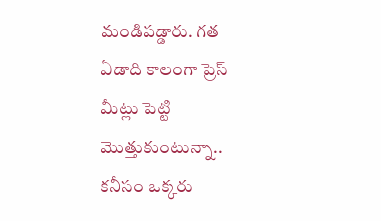మండిపడ్డారు. గత ఏడాది కాలంగా ప్రెస్ మీట్లు పెట్టి మొత్తుకుంటున్నా.. కనీసం ఒక్కరు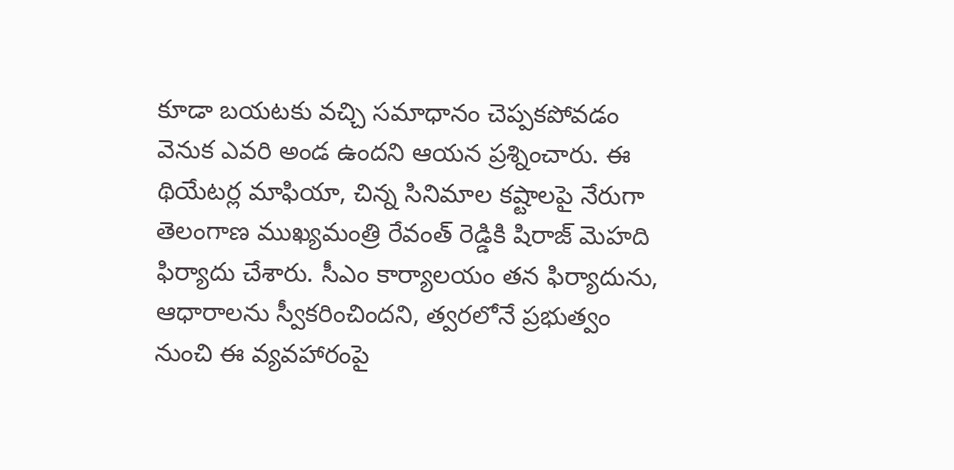కూడా బయటకు వచ్చి సమాధానం చెప్పకపోవడం వెనుక ఎవరి అండ ఉందని ఆయన ప్రశ్నించారు. ఈ థియేటర్ల మాఫియా, చిన్న సినిమాల కష్టాలపై నేరుగా తెలంగాణ ముఖ్యమంత్రి రేవంత్ రెడ్డికి షిరాజ్ మెహది ఫిర్యాదు చేశారు. సీఎం కార్యాలయం తన ఫిర్యాదును, ఆధారాలను స్వీకరించిందని, త్వరలోనే ప్రభుత్వం నుంచి ఈ వ్యవహారంపై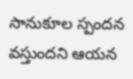సానుకూల స్పందన వస్తుందని ఆయన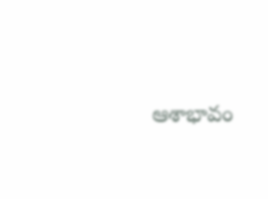ఆశాభావం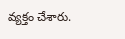వ్యక్తం చేశారు.